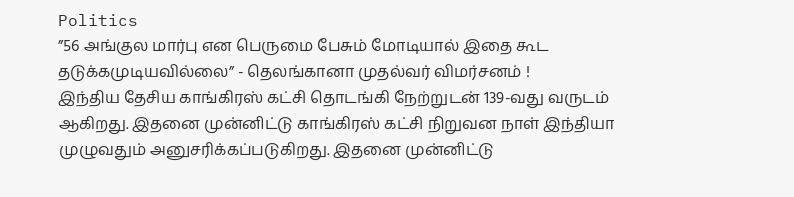Politics
”56 அங்குல மார்பு என பெருமை பேசும் மோடியால் இதை கூட தடுக்கமுடியவில்லை” - தெலங்கானா முதல்வர் விமர்சனம் !
இந்திய தேசிய காங்கிரஸ் கட்சி தொடங்கி நேற்றுடன் 139-வது வருடம் ஆகிறது. இதனை முன்னிட்டு காங்கிரஸ் கட்சி நிறுவன நாள் இந்தியா முழுவதும் அனுசரிக்கப்படுகிறது. இதனை முன்னிட்டு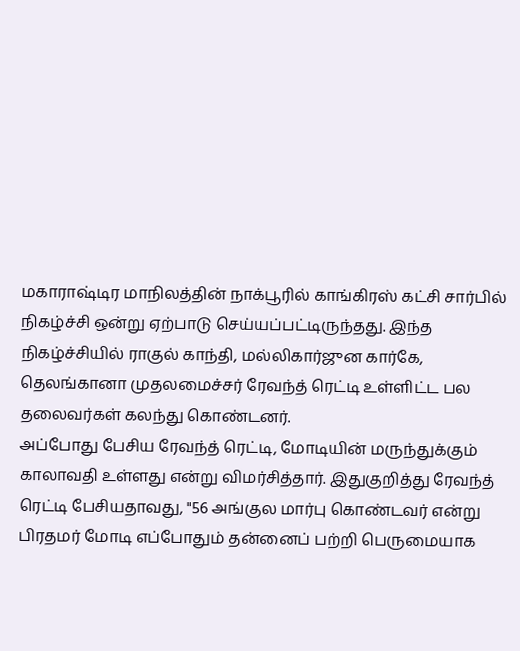மகாராஷ்டிர மாநிலத்தின் நாக்பூரில் காங்கிரஸ் கட்சி சார்பில் நிகழ்ச்சி ஒன்று ஏற்பாடு செய்யப்பட்டிருந்தது. இந்த நிகழ்ச்சியில் ராகுல் காந்தி, மல்லிகார்ஜுன கார்கே, தெலங்கானா முதலமைச்சர் ரேவந்த் ரெட்டி உள்ளிட்ட பல தலைவர்கள் கலந்து கொண்டனர்.
அப்போது பேசிய ரேவந்த் ரெட்டி, மோடியின் மருந்துக்கும் காலாவதி உள்ளது என்று விமர்சித்தார். இதுகுறித்து ரேவந்த் ரெட்டி பேசியதாவது, "56 அங்குல மார்பு கொண்டவர் என்று பிரதமர் மோடி எப்போதும் தன்னைப் பற்றி பெருமையாக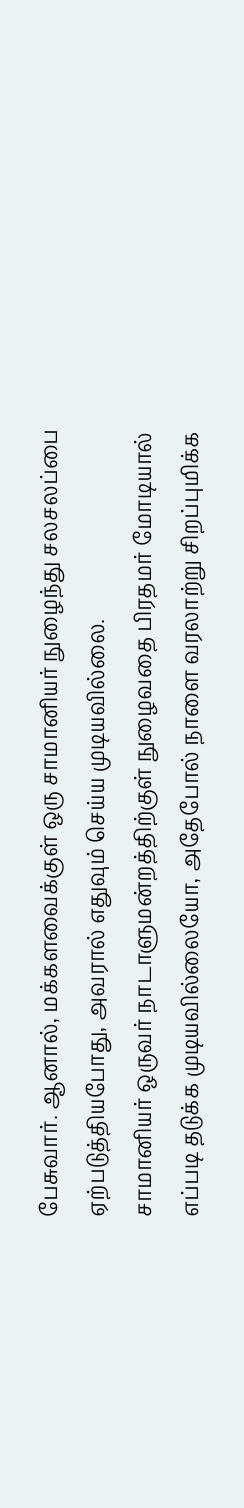பேசுவார். ஆனால், மக்களவைக்குள் ஒரு சாமானியர் நுழைந்து சலசலப்பை ஏற்படுத்தியபோது, அவரால் எதுவும் செய்ய முடியவில்லை.
சாமானியர் ஒருவர் நாடாளுமன்றத்திற்குள் நுழைவதை பிரதமர் மோடியால் எப்படி தடுக்க முடியவில்லையோ, அதேபோல் நாளை வரலாற்று சிறப்புமிக்க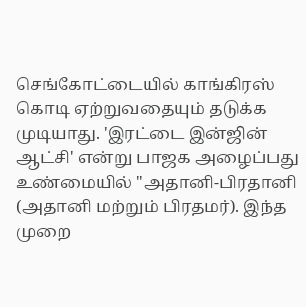செங்கோட்டையில் காங்கிரஸ் கொடி ஏற்றுவதையும் தடுக்க முடியாது. 'இரட்டை இன்ஜின் ஆட்சி' என்று பாஜக அழைப்பது உண்மையில் "அதானி-பிரதானி (அதானி மற்றும் பிரதமர்). இந்த முறை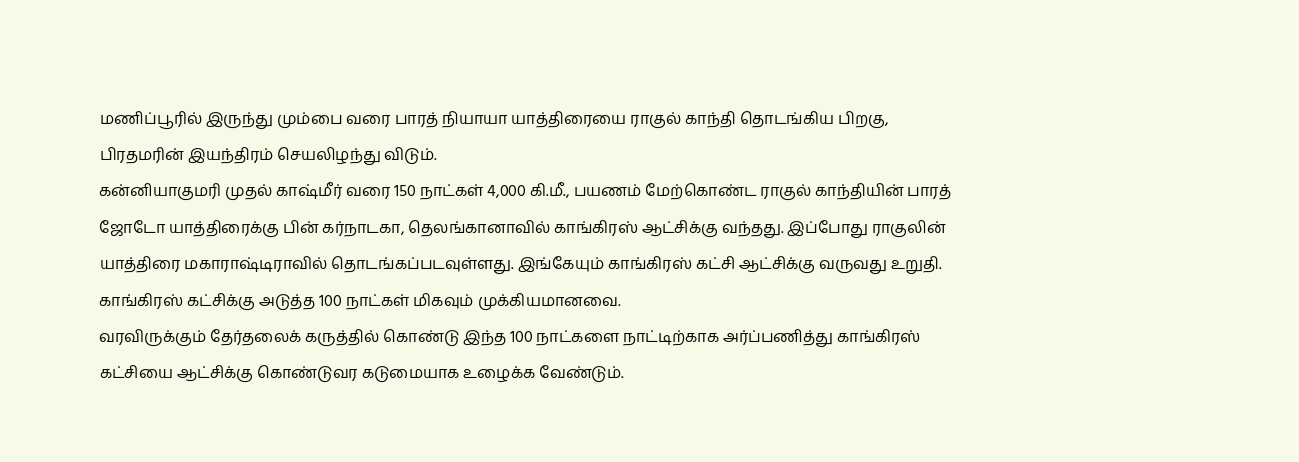மணிப்பூரில் இருந்து மும்பை வரை பாரத் நியாயா யாத்திரையை ராகுல் காந்தி தொடங்கிய பிறகு, பிரதமரின் இயந்திரம் செயலிழந்து விடும்.
கன்னியாகுமரி முதல் காஷ்மீர் வரை 150 நாட்கள் 4,000 கி.மீ., பயணம் மேற்கொண்ட ராகுல் காந்தியின் பாரத் ஜோடோ யாத்திரைக்கு பின் கர்நாடகா, தெலங்கானாவில் காங்கிரஸ் ஆட்சிக்கு வந்தது. இப்போது ராகுலின் யாத்திரை மகாராஷ்டிராவில் தொடங்கப்படவுள்ளது. இங்கேயும் காங்கிரஸ் கட்சி ஆட்சிக்கு வருவது உறுதி. காங்கிரஸ் கட்சிக்கு அடுத்த 100 நாட்கள் மிகவும் முக்கியமானவை.
வரவிருக்கும் தேர்தலைக் கருத்தில் கொண்டு இந்த 100 நாட்களை நாட்டிற்காக அர்ப்பணித்து காங்கிரஸ் கட்சியை ஆட்சிக்கு கொண்டுவர கடுமையாக உழைக்க வேண்டும்.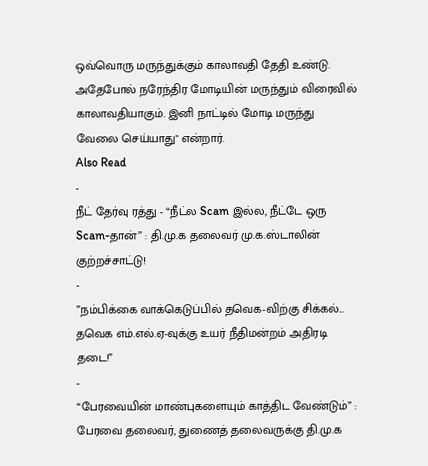ஒவ்வொரு மருந்துக்கும் காலாவதி தேதி உண்டு. அதேபோல் நரேந்திர மோடியின் மருந்தும் விரைவில் காலாவதியாகும். இனி நாட்டில் மோடி மருந்து வேலை செய்யாது" என்றார்.
Also Read
-
நீட் தேர்வு ரத்து - “நீட்ல Scam இல்ல, நீட்டே ஒரு Scam-தான்” : தி.மு.க தலைவர் மு.க.ஸ்டாலின் குற்றச்சாட்டு!
-
”நம்பிக்கை வாக்கெடுப்பில் தவெக-விற்கு சிக்கல்... தவெக எம்.எல்.ஏ-வுக்கு உயர் நீதிமன்றம் அதிரடி தடை!”
-
“பேரவையின் மாண்புகளையும் காத்திட வேண்டும்” : பேரவை தலைவர், துணைத் தலைவருக்கு தி.மு.க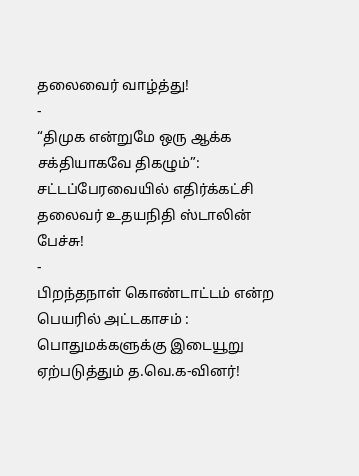தலைவைர் வாழ்த்து!
-
“திமுக என்றுமே ஒரு ஆக்க சக்தியாகவே திகழும்”: சட்டப்பேரவையில் எதிர்க்கட்சி தலைவர் உதயநிதி ஸ்டாலின் பேச்சு!
-
பிறந்தநாள் கொண்டாட்டம் என்ற பெயரில் அட்டகாசம் : பொதுமக்களுக்கு இடையூறு ஏற்படுத்தும் த.வெ.க-வினர்!